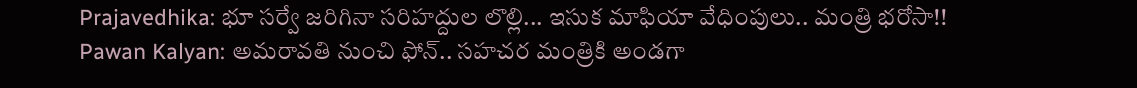Prajavedhika: భూ సర్వే జరిగినా సరిహద్దుల లొల్లి... ఇసుక మాఫియా వేధింపులు.. మంత్రి భరోసా!! Pawan Kalyan: అమరావతి నుంచి ఫోన్.. సహచర మంత్రికి అండగా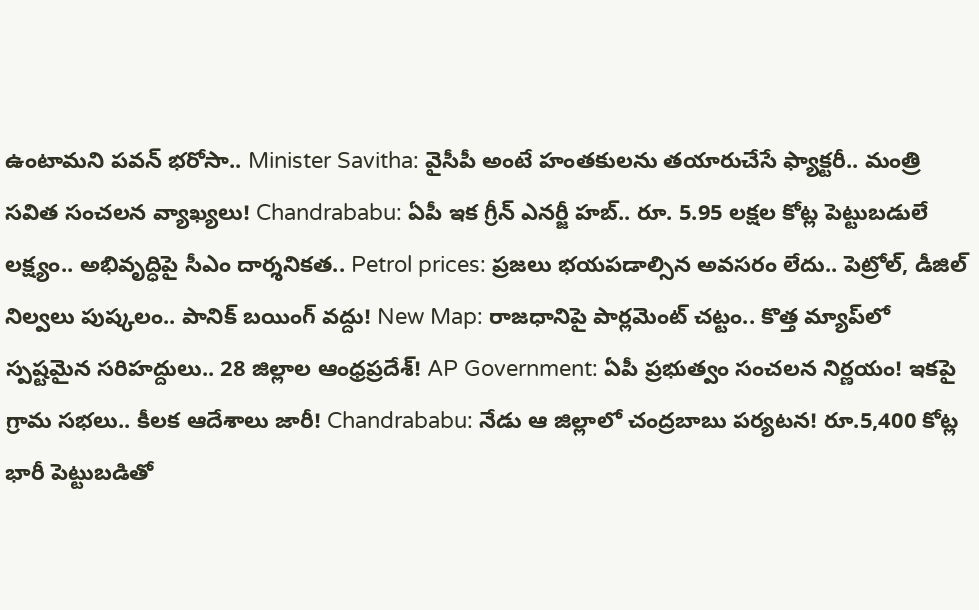ఉంటామని పవన్ భరోసా.. Minister Savitha: వైసీపీ అంటే హంతకులను తయారుచేసే ఫ్యాక్టరీ.. మంత్రి సవిత సంచలన వ్యాఖ్యలు! Chandrababu: ఏపీ ఇక గ్రీన్ ఎనర్జీ హబ్.. రూ. 5.95 లక్షల కోట్ల పెట్టుబడులే లక్ష్యం.. అభివృద్ధిపై సీఎం దార్శనికత.. Petrol prices: ప్రజలు భయపడాల్సిన అవసరం లేదు.. పెట్రోల్, డీజిల్ నిల్వలు పుష్కలం.. పానిక్ బయింగ్ వద్దు! New Map: రాజధానిపై పార్లమెంట్ చట్టం.. కొత్త మ్యాప్‌లో స్పష్టమైన సరిహద్దులు.. 28 జిల్లాల ఆంధ్రప్రదేశ్! AP Government: ఏపీ ప్రభుత్వం సంచలన నిర్ణయం! ఇకపై గ్రామ సభలు.. కీలక ఆదేశాలు జారీ! Chandrababu: నేడు ఆ జిల్లాలో చంద్రబాబు పర్యటన! రూ.5,400 కోట్ల భారీ పెట్టుబడితో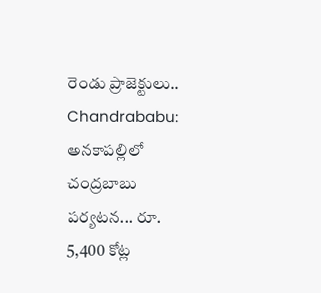రెండు ప్రాజెక్టులు.. Chandrababu: అనకాపల్లిలో చంద్రబాబు పర్యటన... రూ. 5,400 కోట్ల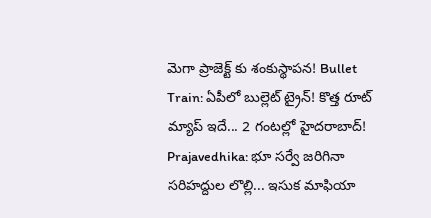మెగా ప్రాజెక్ట్ కు శంకుస్థాపన! Bullet Train: ఏపీలో బుల్లెట్ ట్రైన్! కొత్త రూట్ మ్యాప్ ఇదే... 2 గంటల్లో హైదరాబాద్! Prajavedhika: భూ సర్వే జరిగినా సరిహద్దుల లొల్లి... ఇసుక మాఫియా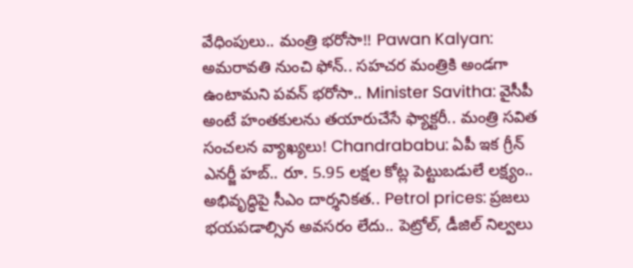వేధింపులు.. మంత్రి భరోసా!! Pawan Kalyan: అమరావతి నుంచి ఫోన్.. సహచర మంత్రికి అండగా ఉంటామని పవన్ భరోసా.. Minister Savitha: వైసీపీ అంటే హంతకులను తయారుచేసే ఫ్యాక్టరీ.. మంత్రి సవిత సంచలన వ్యాఖ్యలు! Chandrababu: ఏపీ ఇక గ్రీన్ ఎనర్జీ హబ్.. రూ. 5.95 లక్షల కోట్ల పెట్టుబడులే లక్ష్యం.. అభివృద్ధిపై సీఎం దార్శనికత.. Petrol prices: ప్రజలు భయపడాల్సిన అవసరం లేదు.. పెట్రోల్, డీజిల్ నిల్వలు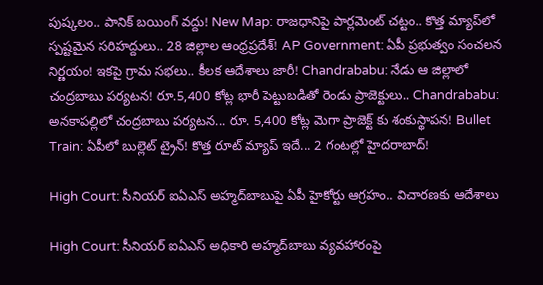పుష్కలం.. పానిక్ బయింగ్ వద్దు! New Map: రాజధానిపై పార్లమెంట్ చట్టం.. కొత్త మ్యాప్‌లో స్పష్టమైన సరిహద్దులు.. 28 జిల్లాల ఆంధ్రప్రదేశ్! AP Government: ఏపీ ప్రభుత్వం సంచలన నిర్ణయం! ఇకపై గ్రామ సభలు.. కీలక ఆదేశాలు జారీ! Chandrababu: నేడు ఆ జిల్లాలో చంద్రబాబు పర్యటన! రూ.5,400 కోట్ల భారీ పెట్టుబడితో రెండు ప్రాజెక్టులు.. Chandrababu: అనకాపల్లిలో చంద్రబాబు పర్యటన... రూ. 5,400 కోట్ల మెగా ప్రాజెక్ట్ కు శంకుస్థాపన! Bullet Train: ఏపీలో బుల్లెట్ ట్రైన్! కొత్త రూట్ మ్యాప్ ఇదే... 2 గంటల్లో హైదరాబాద్!

High Court: సీనియర్ ఐఏఎస్ అహ్మద్‌బాబుపై ఏపీ హైకోర్టు ఆగ్రహం.. విచారణకు ఆదేశాలు

High Court: సీనియర్ ఐఏఎస్ అధికారి అహ్మద్‌బాబు వ్యవహారంపై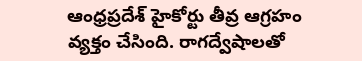ఆంధ్రప్రదేశ్ హైకోర్టు తీవ్ర ఆగ్రహం వ్యక్తం చేసింది. రాగద్వేషాలతో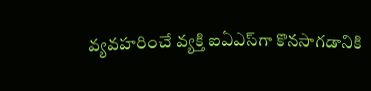వ్యవహరించే వ్యక్తి ఐఏఎస్‌గా కొనసాగడానికి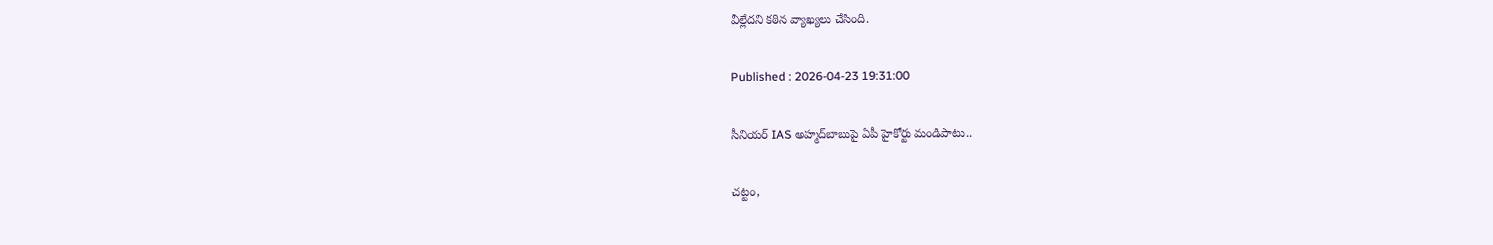వీల్లేదని కఠిన వ్యాఖ్యలు చేసింది.

Published : 2026-04-23 19:31:00

సీనియర్ IAS అహ్మద్‌బాబుపై ఏపీ హైకోర్టు మండిపాటు..

చట్టం,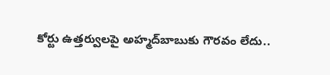కోర్టు ఉత్తర్వులపై అహ్మద్‌బాబుకు గౌరవం లేదు..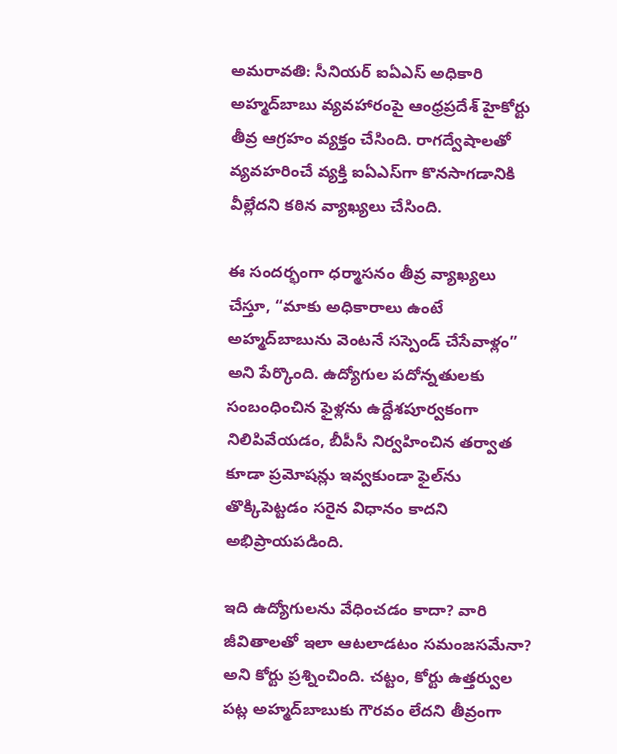అమరావతి: సీనియర్ ఐఏఎస్ అధికారి అహ్మద్‌బాబు వ్యవహారంపై ఆంధ్రప్రదేశ్ హైకోర్టు తీవ్ర ఆగ్రహం వ్యక్తం చేసింది. రాగద్వేషాలతో వ్యవహరించే వ్యక్తి ఐఏఎస్‌గా కొనసాగడానికి వీల్లేదని కఠిన వ్యాఖ్యలు చేసింది.

ఈ సందర్భంగా ధర్మాసనం తీవ్ర వ్యాఖ్యలు చేస్తూ, “మాకు అధికారాలు ఉంటే అహ్మద్‌బాబును వెంటనే సస్పెండ్ చేసేవాళ్లం” అని పేర్కొంది. ఉద్యోగుల పదోన్నతులకు సంబంధించిన ఫైళ్లను ఉద్దేశపూర్వకంగా నిలిపివేయడం, బీపీసీ నిర్వహించిన తర్వాత కూడా ప్రమోషన్లు ఇవ్వకుండా ఫైల్‌ను తొక్కిపెట్టడం సరైన విధానం కాదని అభిప్రాయపడింది.

ఇది ఉద్యోగులను వేధించడం కాదా? వారి జీవితాలతో ఇలా ఆటలాడటం సమంజసమేనా? అని కోర్టు ప్రశ్నించింది. చట్టం, కోర్టు ఉత్తర్వుల పట్ల అహ్మద్‌బాబుకు గౌరవం లేదని తీవ్రంగా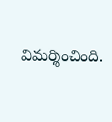విమర్శించింది.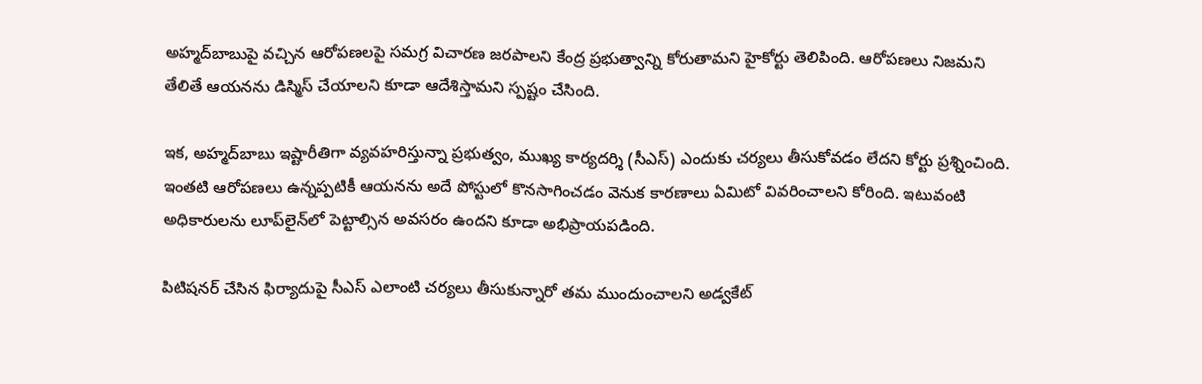అహ్మద్‌బాబుపై వచ్చిన ఆరోపణలపై సమగ్ర విచారణ జరపాలని కేంద్ర ప్రభుత్వాన్ని కోరుతామని హైకోర్టు తెలిపింది. ఆరోపణలు నిజమని తేలితే ఆయనను డిస్మిస్ చేయాలని కూడా ఆదేశిస్తామని స్పష్టం చేసింది.

ఇక, అహ్మద్‌బాబు ఇష్టారీతిగా వ్యవహరిస్తున్నా ప్రభుత్వం, ముఖ్య కార్యదర్శి (సీఎస్) ఎందుకు చర్యలు తీసుకోవడం లేదని కోర్టు ప్రశ్నించింది. ఇంతటి ఆరోపణలు ఉన్నప్పటికీ ఆయనను అదే పోస్టులో కొనసాగించడం వెనుక కారణాలు ఏమిటో వివరించాలని కోరింది. ఇటువంటి అధికారులను లూప్‌లైన్‌లో పెట్టాల్సిన అవసరం ఉందని కూడా అభిప్రాయపడింది.

పిటిషనర్ చేసిన ఫిర్యాదుపై సీఎస్ ఎలాంటి చర్యలు తీసుకున్నారో తమ ముందుంచాలని అడ్వకేట్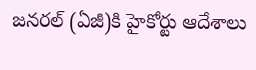జనరల్ (ఏజీ)కి హైకోర్టు ఆదేశాలు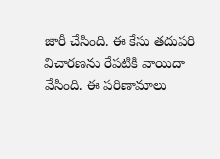జారీ చేసింది. ఈ కేసు తదుపరి విచారణను రేపటికి వాయిదా వేసింది. ఈ పరిణామాలు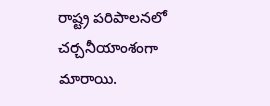రాష్ట్ర పరిపాలనలో చర్చనీయాంశంగా మారాయి.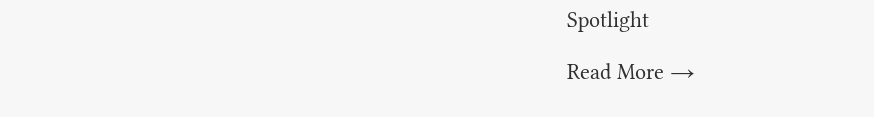Spotlight

Read More →